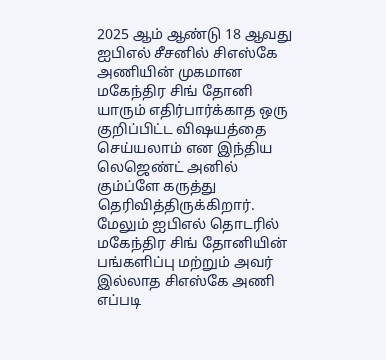2025 ஆம் ஆண்டு 18 ஆவது ஐபிஎல் சீசனில் சிஎஸ்கே அணியின் முகமான மகேந்திர சிங் தோனி யாரும் எதிர்பார்க்காத ஒரு குறிப்பிட்ட விஷயத்தை செய்யலாம் என இந்திய லெஜெண்ட் அனில் கும்ப்ளே கருத்து தெரிவித்திருக்கிறார்.
மேலும் ஐபிஎல் தொடரில் மகேந்திர சிங் தோனியின் பங்களிப்பு மற்றும் அவர் இல்லாத சிஎஸ்கே அணி எப்படி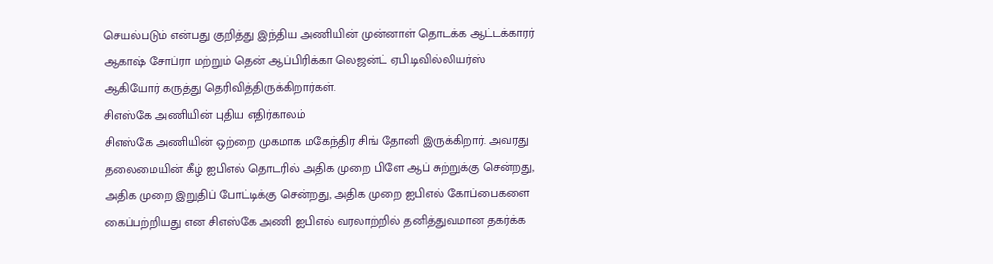செயல்படும் என்பது குறித்து இந்திய அணியின் முன்னாள் தொடக்க ஆட்டக்காரர் ஆகாஷ் சோப்ரா மற்றும் தென் ஆப்பிரிக்கா லெஜன்ட் ஏபி.டிவில்லியர்ஸ் ஆகியோர் கருத்து தெரிவித்திருக்கிறார்கள்.
சிஎஸ்கே அணியின் புதிய எதிர்காலம்
சிஎஸ்கே அணியின் ஒற்றை முகமாக மகேந்திர சிங் தோனி இருக்கிறார். அவரது தலைமையின் கீழ் ஐபிஎல் தொடரில் அதிக முறை பிளே ஆப் சுற்றுக்கு சென்றது, அதிக முறை இறுதிப் போட்டிக்கு சென்றது, அதிக முறை ஐபிஎல் கோப்பைகளை கைப்பற்றியது என சிஎஸ்கே அணி ஐபிஎல் வரலாற்றில் தனித்துவமான தகர்க்க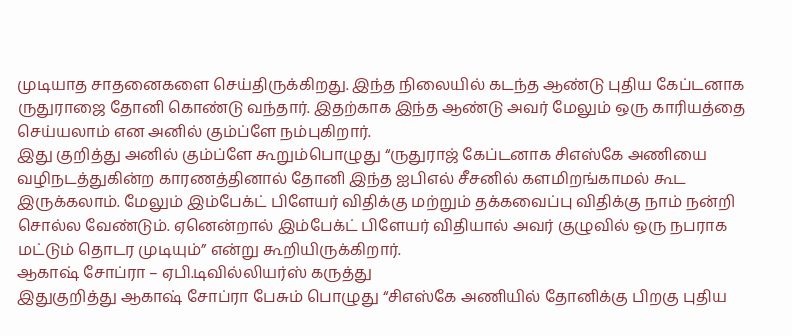முடியாத சாதனைகளை செய்திருக்கிறது. இந்த நிலையில் கடந்த ஆண்டு புதிய கேப்டனாக ருதுராஜை தோனி கொண்டு வந்தார். இதற்காக இந்த ஆண்டு அவர் மேலும் ஒரு காரியத்தை செய்யலாம் என அனில் கும்ப்ளே நம்புகிறார்.
இது குறித்து அனில் கும்ப்ளே கூறும்பொழுது “ருதுராஜ் கேப்டனாக சிஎஸ்கே அணியை வழிநடத்துகின்ற காரணத்தினால் தோனி இந்த ஐபிஎல் சீசனில் களமிறங்காமல் கூட இருக்கலாம். மேலும் இம்பேக்ட் பிளேயர் விதிக்கு மற்றும் தக்கவைப்பு விதிக்கு நாம் நன்றி சொல்ல வேண்டும். ஏனென்றால் இம்பேக்ட் பிளேயர் விதியால் அவர் குழுவில் ஒரு நபராக மட்டும் தொடர முடியும்” என்று கூறியிருக்கிறார்.
ஆகாஷ் சோப்ரா – ஏபி.டிவில்லியர்ஸ் கருத்து
இதுகுறித்து ஆகாஷ் சோப்ரா பேசும் பொழுது “சிஎஸ்கே அணியில் தோனிக்கு பிறகு புதிய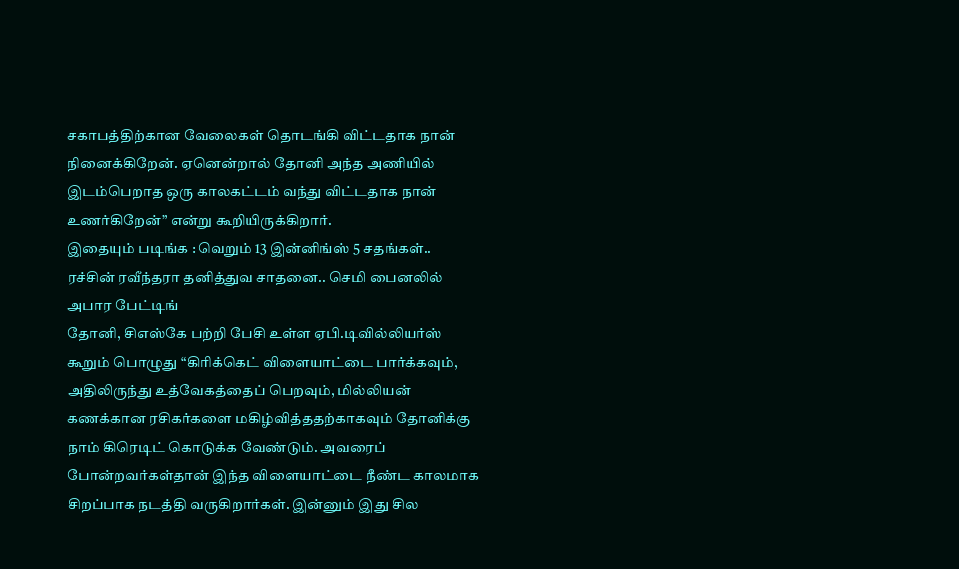சகாபத்திற்கான வேலைகள் தொடங்கி விட்டதாக நான் நினைக்கிறேன். ஏனென்றால் தோனி அந்த அணியில் இடம்பெறாத ஒரு காலகட்டம் வந்து விட்டதாக நான் உணர்கிறேன்” என்று கூறியிருக்கிறார்.
இதையும் படிங்க : வெறும் 13 இன்னிங்ஸ் 5 சதங்கள்.. ரச்சின் ரவீந்தரா தனித்துவ சாதனை.. செமி பைனலில் அபார பேட்டிங்
தோனி, சிஎஸ்கே பற்றி பேசி உள்ள ஏபி.டிவில்லியர்ஸ் கூறும் பொழுது “கிரிக்கெட் விளையாட்டை பார்க்கவும், அதிலிருந்து உத்வேகத்தைப் பெறவும், மில்லியன் கணக்கான ரசிகர்களை மகிழ்வித்ததற்காகவும் தோனிக்கு நாம் கிரெடிட் கொடுக்க வேண்டும். அவரைப் போன்றவர்கள்தான் இந்த விளையாட்டை நீண்ட காலமாக சிறப்பாக நடத்தி வருகிறார்கள். இன்னும் இது சில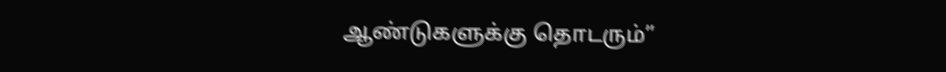ஆண்டுகளுக்கு தொடரும்”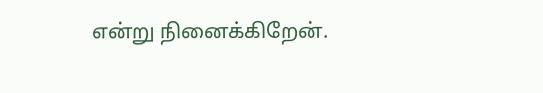என்று நினைக்கிறேன்.